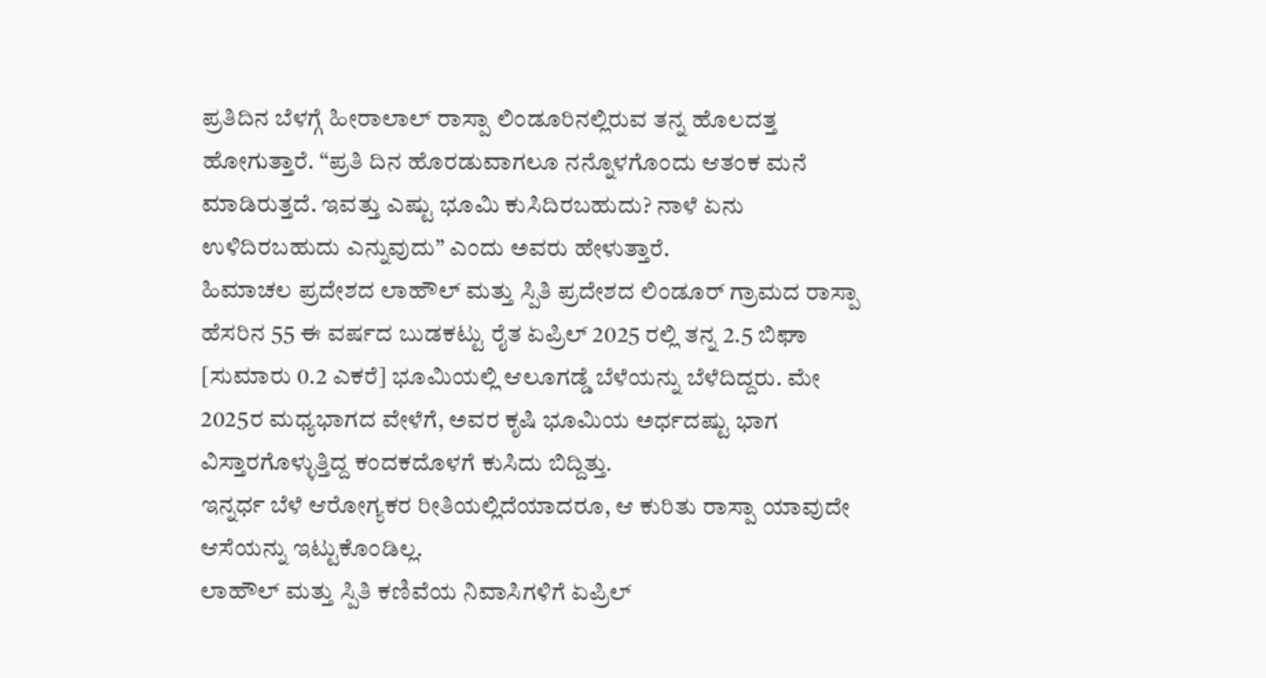ಪ್ರತಿದಿನ ಬೆಳಗ್ಗೆ ಹೀರಾಲಾಲ್ ರಾಸ್ಪಾ ಲಿಂಡೂರಿನಲ್ಲಿರುವ ತನ್ನ ಹೊಲದತ್ತ ಹೋಗುತ್ತಾರೆ. “ಪ್ರತಿ ದಿನ ಹೊರಡುವಾಗಲೂ ನನ್ನೊಳಗೊಂದು ಆತಂಕ ಮನೆ ಮಾಡಿರುತ್ತದೆ. ಇವತ್ತು ಎಷ್ಟು ಭೂಮಿ ಕುಸಿದಿರಬಹುದು? ನಾಳೆ ಏನು ಉಳಿದಿರಬಹುದು ಎನ್ನುವುದು” ಎಂದು ಅವರು ಹೇಳುತ್ತಾರೆ.
ಹಿಮಾಚಲ ಪ್ರದೇಶದ ಲಾಹೌಲ್ ಮತ್ತು ಸ್ಪಿತಿ ಪ್ರದೇಶದ ಲಿಂಡೂರ್ ಗ್ರಾಮದ ರಾಸ್ಪಾ ಹೆಸರಿನ 55 ಈ ವರ್ಷದ ಬುಡಕಟ್ಟು ರೈತ ಏಪ್ರಿಲ್ 2025 ರಲ್ಲಿ ತನ್ನ 2.5 ಬಿಘಾ [ಸುಮಾರು 0.2 ಎಕರೆ] ಭೂಮಿಯಲ್ಲಿ ಆಲೂಗಡ್ಡೆ ಬೆಳೆಯನ್ನು ಬೆಳೆದಿದ್ದರು. ಮೇ 2025ರ ಮಧ್ಯಭಾಗದ ವೇಳೆಗೆ, ಅವರ ಕೃಷಿ ಭೂಮಿಯ ಅರ್ಧದಷ್ಟು ಭಾಗ ವಿಸ್ತಾರಗೊಳ್ಳುತ್ತಿದ್ದ ಕಂದಕದೊಳಗೆ ಕುಸಿದು ಬಿದ್ದಿತ್ತು.
ಇನ್ನರ್ಧ ಬೆಳೆ ಆರೋಗ್ಯಕರ ರೀತಿಯಲ್ಲಿದೆಯಾದರೂ, ಆ ಕುರಿತು ರಾಸ್ಪಾ ಯಾವುದೇ ಆಸೆಯನ್ನು ಇಟ್ಟುಕೊಂಡಿಲ್ಲ.
ಲಾಹೌಲ್ ಮತ್ತು ಸ್ಪಿತಿ ಕಣಿವೆಯ ನಿವಾಸಿಗಳಿಗೆ ಏಪ್ರಿಲ್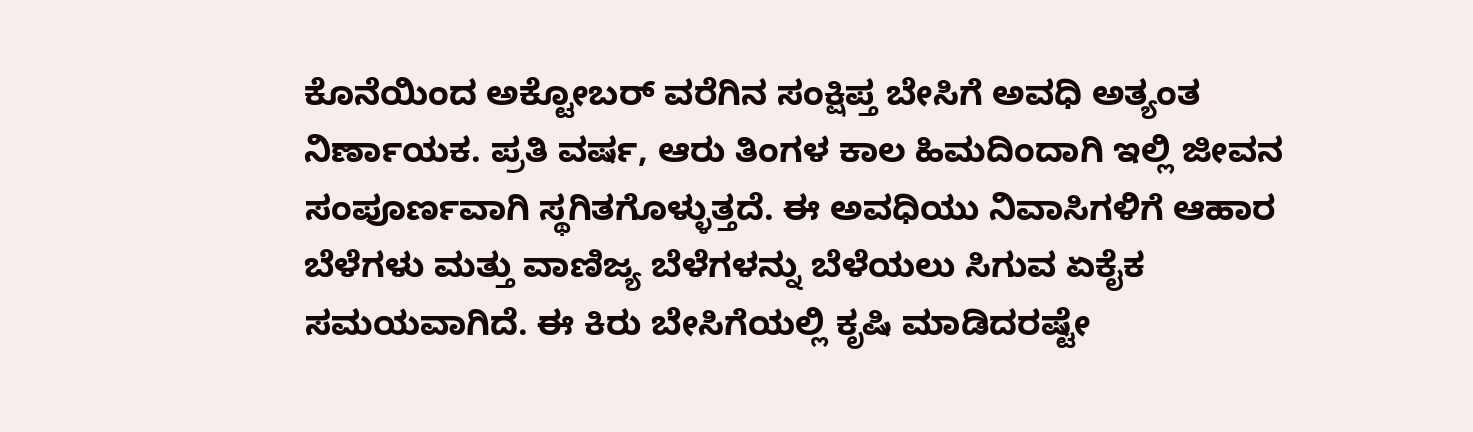ಕೊನೆಯಿಂದ ಅಕ್ಟೋಬರ್ ವರೆಗಿನ ಸಂಕ್ಷಿಪ್ತ ಬೇಸಿಗೆ ಅವಧಿ ಅತ್ಯಂತ ನಿರ್ಣಾಯಕ. ಪ್ರತಿ ವರ್ಷ, ಆರು ತಿಂಗಳ ಕಾಲ ಹಿಮದಿಂದಾಗಿ ಇಲ್ಲಿ ಜೀವನ ಸಂಪೂರ್ಣವಾಗಿ ಸ್ಥಗಿತಗೊಳ್ಳುತ್ತದೆ. ಈ ಅವಧಿಯು ನಿವಾಸಿಗಳಿಗೆ ಆಹಾರ ಬೆಳೆಗಳು ಮತ್ತು ವಾಣಿಜ್ಯ ಬೆಳೆಗಳನ್ನು ಬೆಳೆಯಲು ಸಿಗುವ ಏಕೈಕ ಸಮಯವಾಗಿದೆ. ಈ ಕಿರು ಬೇಸಿಗೆಯಲ್ಲಿ ಕೃಷಿ ಮಾಡಿದರಷ್ಟೇ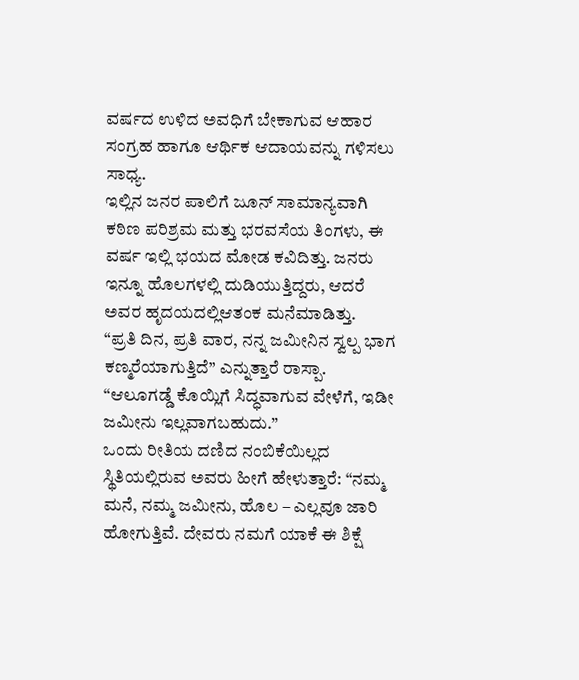ವರ್ಷದ ಉಳಿದ ಅವಧಿಗೆ ಬೇಕಾಗುವ ಆಹಾರ ಸಂಗ್ರಹ ಹಾಗೂ ಆರ್ಥಿಕ ಆದಾಯವನ್ನು ಗಳಿಸಲು ಸಾಧ್ಯ.
ಇಲ್ಲಿನ ಜನರ ಪಾಲಿಗೆ ಜೂನ್ ಸಾಮಾನ್ಯವಾಗಿ ಕಠಿಣ ಪರಿಶ್ರಮ ಮತ್ತು ಭರವಸೆಯ ತಿಂಗಳು, ಈ ವರ್ಷ ಇಲ್ಲಿ ಭಯದ ಮೋಡ ಕವಿದಿತ್ತು. ಜನರು ಇನ್ನೂ ಹೊಲಗಳಲ್ಲಿ ದುಡಿಯುತ್ತಿದ್ದರು, ಆದರೆ ಅವರ ಹೃದಯದಲ್ಲಿಆತಂಕ ಮನೆಮಾಡಿತ್ತು.
“ಪ್ರತಿ ದಿನ, ಪ್ರತಿ ವಾರ, ನನ್ನ ಜಮೀನಿನ ಸ್ವಲ್ಪ ಭಾಗ ಕಣ್ಮರೆಯಾಗುತ್ತಿದೆ” ಎನ್ನುತ್ತಾರೆ ರಾಸ್ಪಾ. “ಆಲೂಗಡ್ಡೆ ಕೊಯ್ಲಿಗೆ ಸಿದ್ಧವಾಗುವ ವೇಳೆಗೆ, ಇಡೀ ಜಮೀನು ಇಲ್ಲವಾಗಬಹುದು.”
ಒಂದು ರೀತಿಯ ದಣಿದ ನಂಬಿಕೆಯಿಲ್ಲದ ಸ್ಥಿತಿಯಲ್ಲಿರುವ ಅವರು ಹೀಗೆ ಹೇಳುತ್ತಾರೆ: “ನಮ್ಮ ಮನೆ, ನಮ್ಮ ಜಮೀನು, ಹೊಲ – ಎಲ್ಲವೂ ಜಾರಿ ಹೋಗುತ್ತಿವೆ. ದೇವರು ನಮಗೆ ಯಾಕೆ ಈ ಶಿಕ್ಷೆ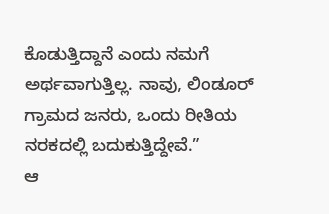ಕೊಡುತ್ತಿದ್ದಾನೆ ಎಂದು ನಮಗೆ ಅರ್ಥವಾಗುತ್ತಿಲ್ಲ. ನಾವು, ಲಿಂಡೂರ್ ಗ್ರಾಮದ ಜನರು, ಒಂದು ರೀತಿಯ ನರಕದಲ್ಲಿ ಬದುಕುತ್ತಿದ್ದೇವೆ.”
ಆ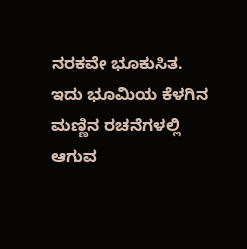ನರಕವೇ ಭೂಕುಸಿತ. ಇದು ಭೂಮಿಯ ಕೆಳಗಿನ ಮಣ್ಣಿನ ರಚನೆಗಳಲ್ಲಿ ಆಗುವ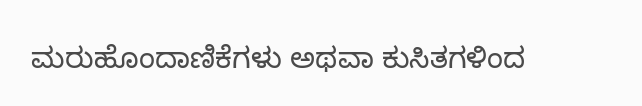ಮರುಹೊಂದಾಣಿಕೆಗಳು ಅಥವಾ ಕುಸಿತಗಳಿಂದ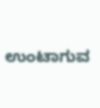ಉಂಟಾಗುವ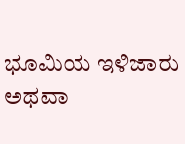ಭೂಮಿಯ ಇಳಿಜಾರು ಅಥವಾ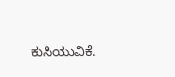ಕುಸಿಯುವಿಕೆ.